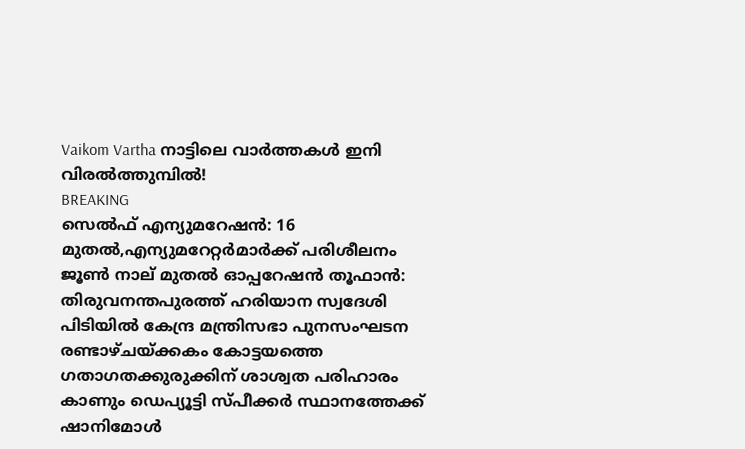Vaikom Vartha നാട്ടിലെ വാർത്തകൾ ഇനി വിരൽത്തുമ്പിൽ!
BREAKING
സെല്‍ഫ് എന്യുമറേഷന്‍: 16 മുതല്‍,എന്യുമറേറ്റര്‍മാർക്ക് പരിശീലനം ജൂൺ നാല് മുതല്‍ ഓപ്പറേഷൻ തൂഫാൻ: തിരുവനന്തപുരത്ത് ഹരിയാന സ്വദേശി പിടിയിൽ കേന്ദ്ര മന്ത്രിസഭാ പുനസംഘടന രണ്ടാഴ്‌ചയ്ക്കകം കോട്ടയത്തെ ഗതാഗതക്കുരുക്കിന് ശാശ്വത പരിഹാരം കാണും ഡെപ്യൂട്ടി സ്പീക്കർ സ്ഥാനത്തേക്ക് ഷാനിമോൾ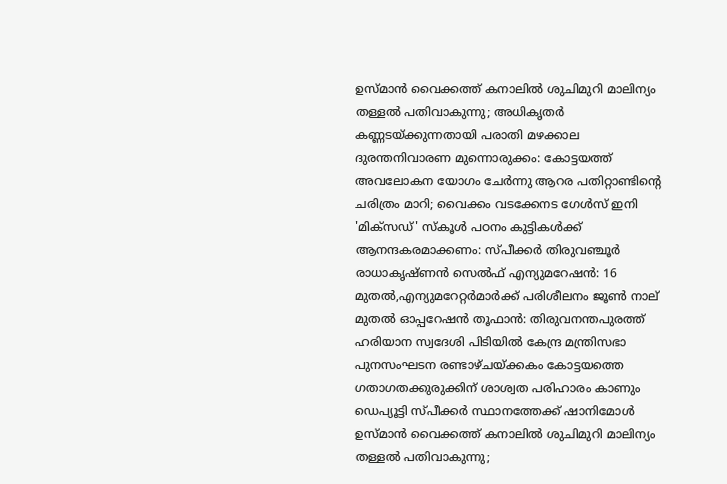ഉസ്‌മാൻ വൈക്കത്ത് കനാലിൽ ശുചിമുറി മാലിന്യം തള്ളൽ പതിവാകുന്നു; അധികൃതർ കണ്ണടയ്ക്കുന്നതായി പരാതി മഴക്കാല ദുരന്തനിവാരണ മുന്നൊരുക്കം: കോട്ടയത്ത് അവലോകന യോഗം ചേർന്നു ആറര പതിറ്റാണ്ടിന്റെ ചരിത്രം മാറി; വൈക്കം വടക്കേനട ഗേൾസ് ഇനി 'മിക്സഡ്' സ്കൂൾ പഠനം കുട്ടികള്‍ക്ക് ആനന്ദകരമാക്കണം: സ്പീക്കര്‍ തിരുവഞ്ചൂര്‍ രാധാകൃഷ്ണന്‍ സെല്‍ഫ് എന്യുമറേഷന്‍: 16 മുതല്‍,എന്യുമറേറ്റര്‍മാർക്ക് പരിശീലനം ജൂൺ നാല് മുതല്‍ ഓപ്പറേഷൻ തൂഫാൻ: തിരുവനന്തപുരത്ത് ഹരിയാന സ്വദേശി പിടിയിൽ കേന്ദ്ര മന്ത്രിസഭാ പുനസംഘടന രണ്ടാഴ്‌ചയ്ക്കകം കോട്ടയത്തെ ഗതാഗതക്കുരുക്കിന് ശാശ്വത പരിഹാരം കാണും ഡെപ്യൂട്ടി സ്പീക്കർ സ്ഥാനത്തേക്ക് ഷാനിമോൾ ഉസ്‌മാൻ വൈക്കത്ത് കനാലിൽ ശുചിമുറി മാലിന്യം തള്ളൽ പതിവാകുന്നു;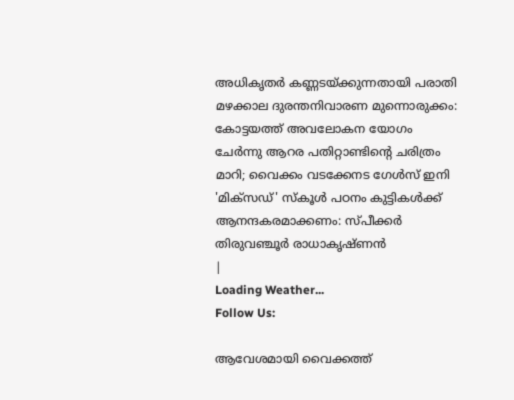അധികൃതർ കണ്ണടയ്ക്കുന്നതായി പരാതി മഴക്കാല ദുരന്തനിവാരണ മുന്നൊരുക്കം: കോട്ടയത്ത് അവലോകന യോഗം ചേർന്നു ആറര പതിറ്റാണ്ടിന്റെ ചരിത്രം മാറി; വൈക്കം വടക്കേനട ഗേൾസ് ഇനി 'മിക്സഡ്' സ്കൂൾ പഠനം കുട്ടികള്‍ക്ക് ആനന്ദകരമാക്കണം: സ്പീക്കര്‍ തിരുവഞ്ചൂര്‍ രാധാകൃഷ്ണന്‍
|
Loading Weather...
Follow Us:

ആവേശമായി വൈക്കത്ത്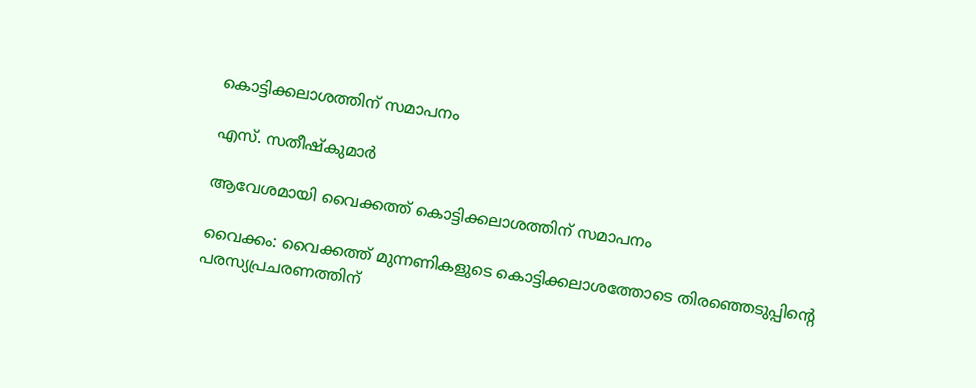കൊട്ടിക്കലാശത്തിന് സമാപനം

എസ്. സതീഷ്കുമാർ

ആവേശമായി വൈക്കത്ത് കൊട്ടിക്കലാശത്തിന് സമാപനം

വൈക്കം: വൈക്കത്ത് മുന്നണികളുടെ കൊട്ടിക്കലാശത്തോടെ തിരഞ്ഞെടുപ്പിന്റെ പരസ്യപ്രചരണത്തിന്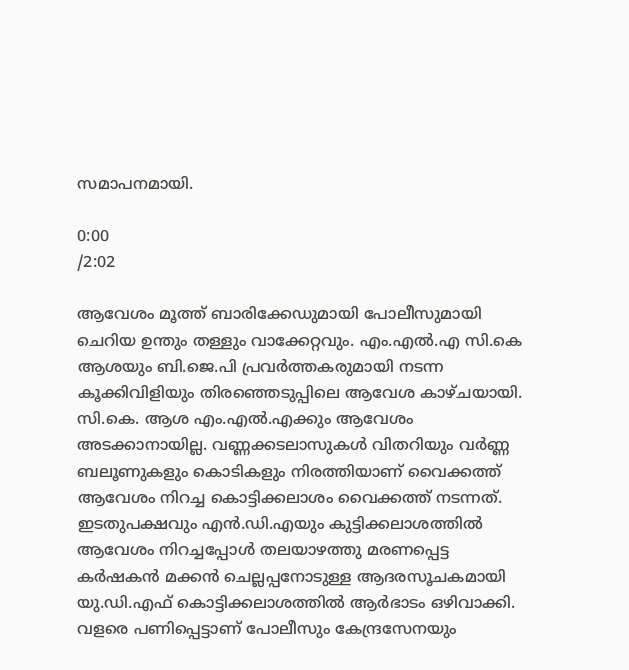സമാപനമായി.

0:00
/2:02

ആവേശം മൂത്ത് ബാരിക്കേഡുമായി പോലീസുമായി ചെറിയ ഉന്തും തള്ളും വാക്കേറ്റവും. എം.എൽ.എ സി.കെ ആശയും ബി.ജെ.പി പ്രവർത്തകരുമായി നടന്ന കൂക്കിവിളിയും തിരഞ്ഞെടുപ്പിലെ ആവേശ കാഴ്ചയായി. സി.കെ. ആശ എം.എൽ.എക്കും ആവേശം അടക്കാനായില്ല. വണ്ണക്കടലാസുകൾ വിതറിയും വർണ്ണ ബലൂണുകളും കൊടികളും നിരത്തിയാണ് വൈക്കത്ത് ആവേശം നിറച്ച കൊട്ടിക്കലാശം വൈക്കത്ത് നടന്നത്. ഇടതുപക്ഷവും എൻ.ഡി.എയും കുട്ടിക്കലാശത്തിൽ ആവേശം നിറച്ചപ്പോൾ തലയാഴത്തു മരണപ്പെട്ട കർഷകൻ മക്കൻ ചെല്ലപ്പനോടുള്ള ആദരസൂചകമായി യു.ഡി.എഫ് കൊട്ടിക്കലാശത്തിൽ ആർഭാടം ഒഴിവാക്കി. വളരെ പണിപ്പെട്ടാണ് പോലീസും കേന്ദ്രസേനയും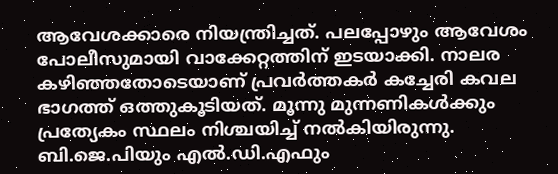ആവേശക്കാരെ നിയന്ത്രിച്ചത്. പലപ്പോഴും ആവേശം പോലീസുമായി വാക്കേറ്റത്തിന് ഇടയാക്കി. നാലര കഴിഞ്ഞതോടെയാണ് പ്രവർത്തകർ കച്ചേരി കവല ഭാഗത്ത് ഒത്തുകൂടിയത്. മൂന്നു മുന്നണികൾക്കും പ്രത്യേകം സ്ഥലം നിശ്ചയിച്ച് നൽകിയിരുന്നു. ബി.ജെ.പിയും എൽ.ഡി.എഫും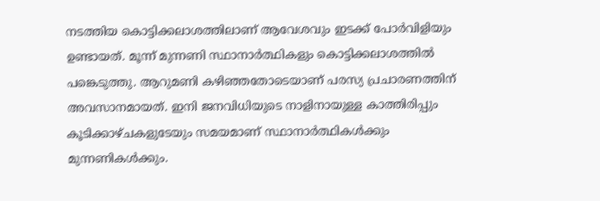നടത്തിയ കൊട്ടിക്കലാശത്തിലാണ് ആവേശവും ഇടക്ക് പോർവിളിയും ഉണ്ടായത്. മൂന്ന് മുന്നണി സ്ഥാനാർത്ഥികളും കൊട്ടിക്കലാശത്തിൽ പങ്കെടുത്തു. ആറുമണി കഴിഞ്ഞതോടെയാണ് പരസ്യ പ്രചാരണത്തിന് അവസാനമായത്. ഇനി ജനവിധിയുടെ നാളിനായുള്ള കാത്തിരിപ്പും കൂടിക്കാഴ്ചകളുടേയും സമയമാണ് സ്ഥാനാർത്ഥികൾക്കും മുന്നണികൾക്കും.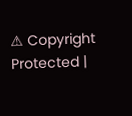⚠ Copyright Protected |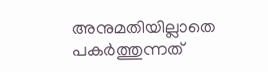അനുമതിയില്ലാതെ പകർത്തുന്നത്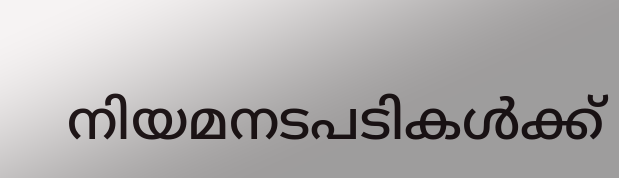നിയമനടപടികൾക്ക്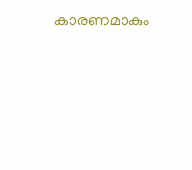കാരണമാകും